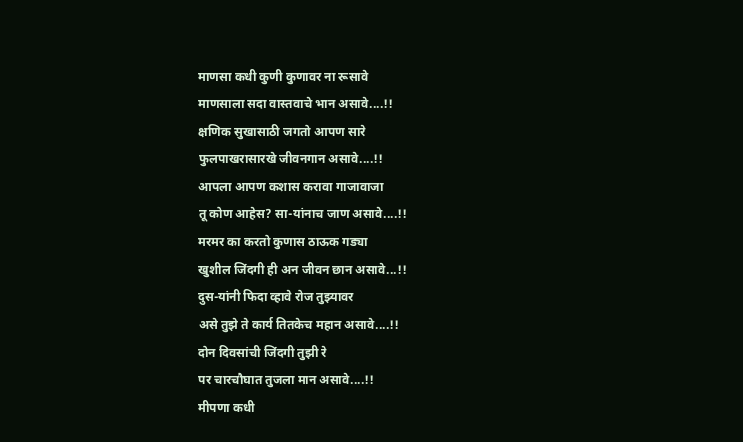माणसा कधी कुणी कुणावर ना रूसावे
माणसाला सदा वास्तवाचे भान असावे....!!
क्षणिक सुखासाठी जगतो आपण सारे
फुलपाखरासारखे जीवनगान असावे....!!
आपला आपण कशास करावा गाजावाजा
तू कोण आहेस? सा-यांनाच जाण असावे....!!
मरमर का करतो कुणास ठाऊक गड्या
खुशील जिंदगी ही अन जीवन छान असावे...!!
दुस-यांनी फिदा व्हावे रोज तुझ्यावर
असे तुझे ते कार्य तितकेच महान असावे....!!
दोन दिवसांची जिंदगी तुझी रे
पर चारचौघात तुजला मान असावे....!!
मीपणा कधी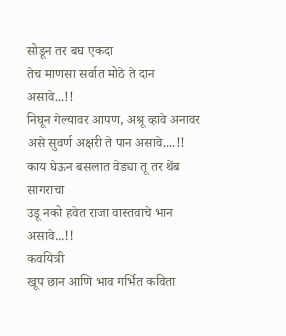सोडून तर बघ एकदा
तेच माणसा सर्वात मोठे ते दान असावे...!!
निघून गेल्यावर आपण, अश्रू व्हावे अनावर
असे सुवर्ण अक्षरी ते पान असावे....!!
काय घेऊन बसलात वेड्या तू तर थेंब सागराचा
उडू नको हवेत राजा वास्तवाचे भान असावे...!!
कवयित्री
खूप छान आणि भाव गर्भित कविता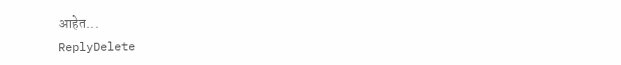आहेत...
ReplyDelete